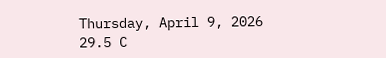Thursday, April 9, 2026
29.5 C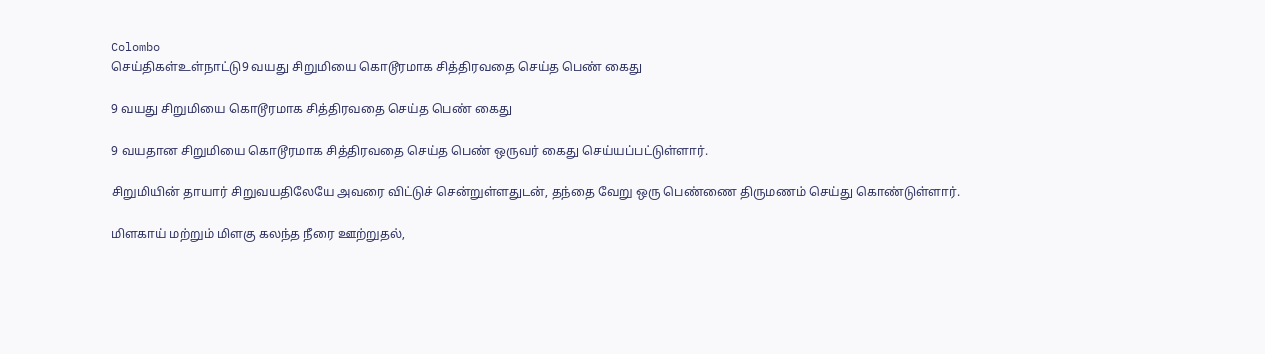Colombo
செய்திகள்உள்நாட்டு9 வயது சிறுமியை கொடூரமாக சித்திரவதை செய்த பெண் கைது

9 வயது சிறுமியை கொடூரமாக சித்திரவதை செய்த பெண் கைது

9 வயதான சிறுமியை கொடூரமாக சித்திரவதை செய்த பெண் ஒருவர் கைது செய்யப்பட்டுள்ளார்.

சிறுமியின் தாயார் சிறுவயதிலேயே அவரை விட்டுச் சென்றுள்ளதுடன், தந்தை வேறு ஒரு பெண்ணை திருமணம் செய்து கொண்டுள்ளார்.

மிளகாய் மற்றும் மிளகு கலந்த நீரை ஊற்றுதல்,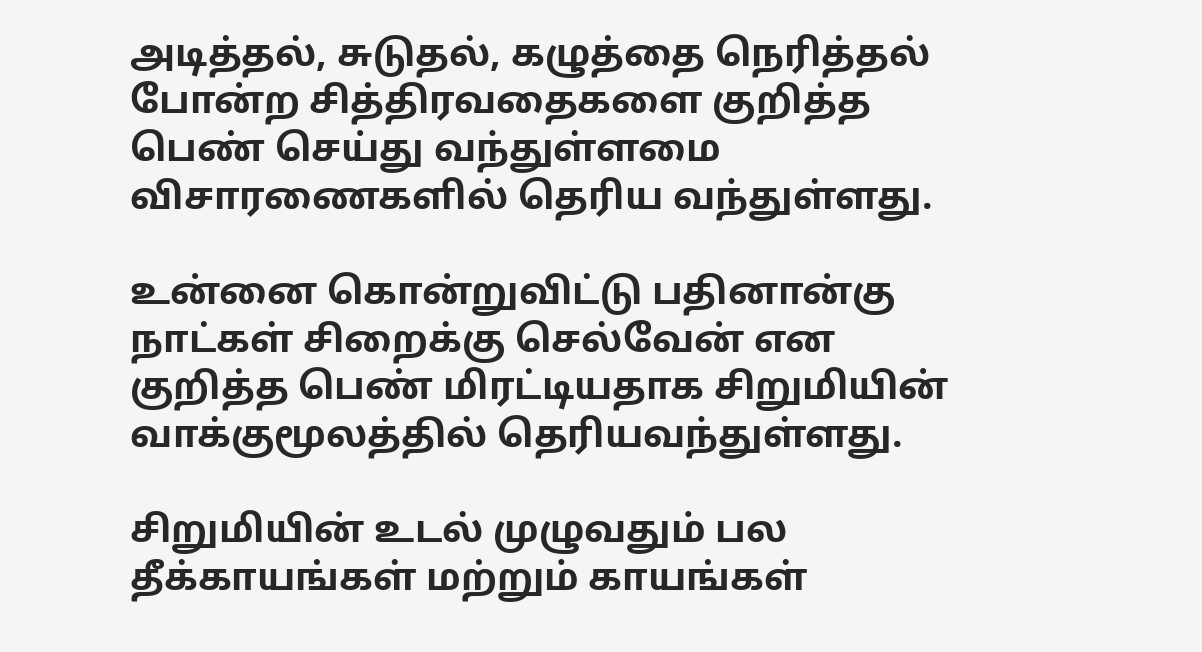அடித்தல், சுடுதல், கழுத்தை நெரித்தல் போன்ற சித்திரவதைகளை குறித்த பெண் செய்து வந்துள்ளமை விசாரணைகளில் தெரிய வந்துள்ளது.

உன்னை கொன்றுவிட்டு பதினான்கு நாட்கள் சிறைக்கு செல்வேன் என குறித்த பெண் மிரட்டியதாக சிறுமியின் வாக்குமூலத்தில் தெரியவந்துள்ளது.

சிறுமியின் உடல் முழுவதும் பல தீக்காயங்கள் மற்றும் காயங்கள்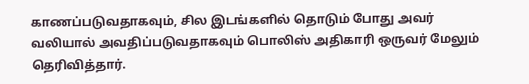காணப்படுவதாகவும், சில இடங்களில் தொடும் போது அவர் வலியால் அவதிப்படுவதாகவும் பொலிஸ் அதிகாரி ஒருவர் மேலும் தெரிவித்தார்.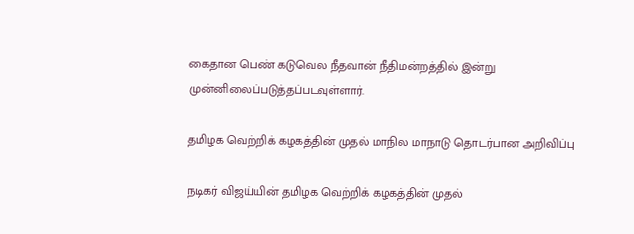கைதான பெண் கடுவெல நீதவான் நீதிமன்றத்தில் இன்று முன்னிலைப்படுத்தப்படவுள்ளார்.

தமிழக வெற்றிக் கழகத்தின் முதல் மாநில மாநாடு தொடர்பான அறிவிப்பு

நடிகர் விஜய்யின் தமிழக வெற்றிக் கழகத்தின் முதல்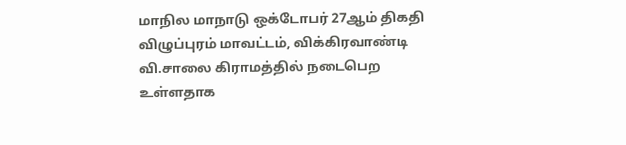மாநில மாநாடு ஒக்டோபர் 27ஆம் திகதி விழுப்புரம் மாவட்டம், விக்கிரவாண்டி வி.சாலை கிராமத்தில் நடைபெற உள்ளதாக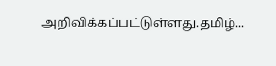அறிவிக்கப்பட்டுள்ளது.தமிழ்...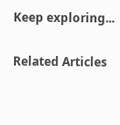Keep exploring...

Related Articles